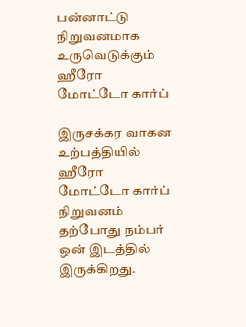பன்னாட்டு நிறுவனமாக உருவெடுக்கும் ஹீரோ மோட்டோ கார்ப்

இருசக்கர வாகன உற்பத்தியில் ஹீரோ மோட்டோ கார்ப் நிறுவனம் தற்போது நம்பர் ஒன் இடத்தில் இருக்கிறது.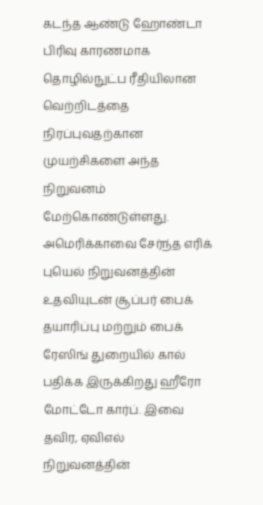கடந்த ஆண்டு ஹோண்டா பிரிவு காரணமாக தொழில்நுட்ப ரீதியிலான வெற்றிடத்தை நிரப்புவதற்கான முயற்சிகளை அந்த நிறுவனம் மேற்கொண்டுள்ளது.
அமெரிக்காவை சேர்ந்த எரிக் புயெல் நிறுவனத்தின் உதவியுடன் சூப்பர் பைக் தயாரிப்பு மற்றும் பைக் ரேஸிங் துறையில் கால் பதிக்க இருக்கிறது ஹீரோ மோட்டோ கார்ப். இவை தவிர, ஏவிஎல் நிறுவனத்தின்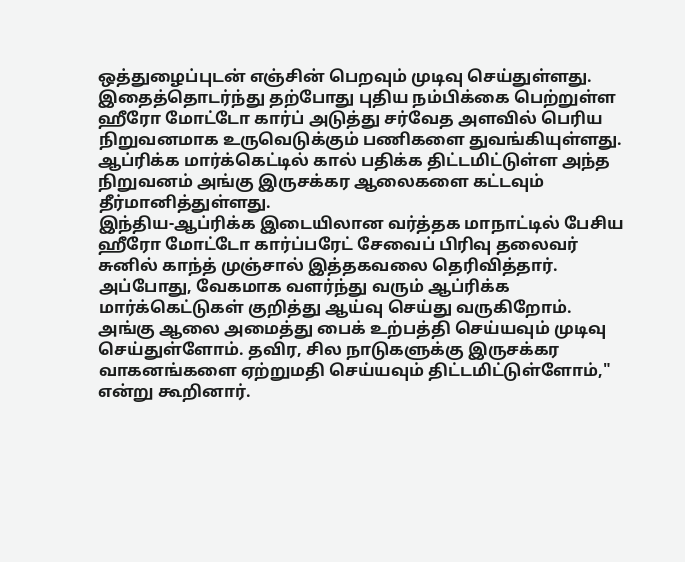ஒத்துழைப்புடன் எஞ்சின் பெறவும் முடிவு செய்துள்ளது.
இதைத்தொடர்ந்து தற்போது புதிய நம்பிக்கை பெற்றுள்ள ஹீரோ மோட்டோ கார்ப் அடுத்து சர்வேத அளவில் பெரிய நிறுவனமாக உருவெடுக்கும் பணிகளை துவங்கியுள்ளது. ஆப்ரிக்க மார்க்கெட்டில் கால் பதிக்க திட்டமிட்டுள்ள அந்த நிறுவனம் அங்கு இருசக்கர ஆலைகளை கட்டவும் தீர்மானித்துள்ளது.
இந்திய-ஆப்ரிக்க இடையிலான வர்த்தக மாநாட்டில் பேசிய ஹீரோ மோட்டோ கார்ப்பரேட் சேவைப் பிரிவு தலைவர் சுனில் காந்த் முஞ்சால் இத்தகவலை தெரிவித்தார். அப்போது, வேகமாக வளர்ந்து வரும் ஆப்ரிக்க மார்க்கெட்டுகள் குறித்து ஆய்வு செய்து வருகிறோம்.
அங்கு ஆலை அமைத்து பைக் உற்பத்தி செய்யவும் முடிவு செய்துள்ளோம். தவிர, சில நாடுகளுக்கு இருசக்கர வாகனங்களை ஏற்றுமதி செய்யவும் திட்டமிட்டுள்ளோம்," என்று கூறினார்.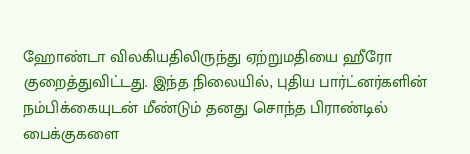ஹோண்டா விலகியதிலிருந்து ஏற்றுமதியை ஹீரோ குறைத்துவிட்டது. இந்த நிலையில், புதிய பார்ட்னர்களின் நம்பிக்கையுடன் மீண்டும் தனது சொந்த பிராண்டில் பைக்குகளை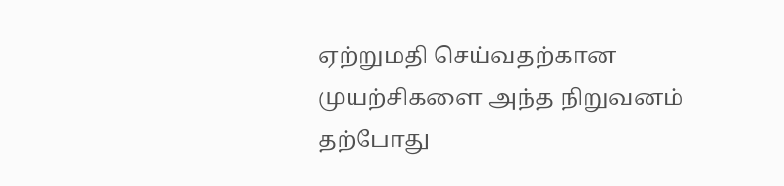ஏற்றுமதி செய்வதற்கான முயற்சிகளை அந்த நிறுவனம் தற்போது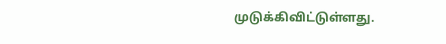முடுக்கிவிட்டுள்ளது.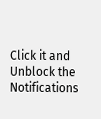Click it and Unblock the Notifications